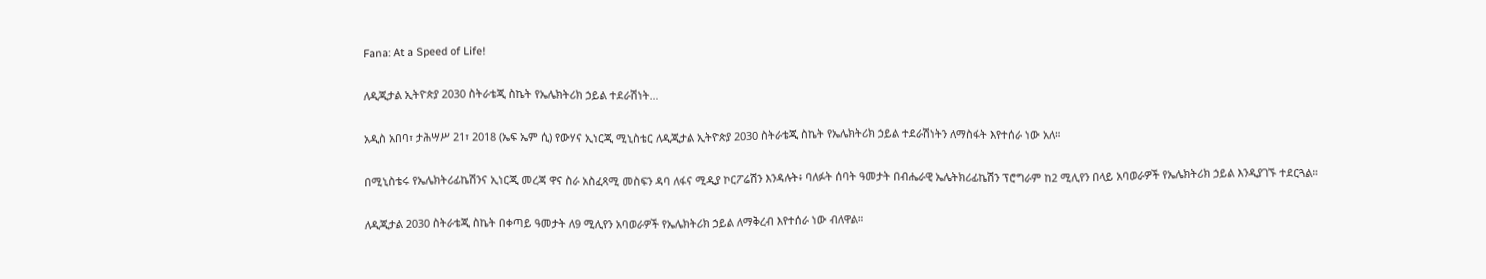Fana: At a Speed of Life!

ለዲጂታል ኢትዮጵያ 2030 ስትራቴጂ ስኬት የኤሌክትሪክ ኃይል ተደራሽነት…

አዲስ አበባ፣ ታሕሣሥ 21፣ 2018 (ኤፍ ኤም ሲ) የውሃና ኢነርጂ ሚኒስቴር ለዲጂታል ኢትዮጵያ 2030 ስትራቴጂ ስኬት የኤሌክትሪክ ኃይል ተደራሽነትን ለማስፋት እየተሰራ ነው አለ።

በሚኒስቴሩ የኤሌክትሪፊኬሽንና ኢነርጂ መረጃ ዋና ስራ አስፈጻሚ መስፍን ዳባ ለፋና ሚዲያ ኮርፖሬሽን እንዳሉት፥ ባለፉት ሰባት ዓመታት በብሔራዊ ኤሌትክሪፊኬሽን ፕሮግራም ከ2 ሚሊየን በላይ አባወራዎች የኤሌክትሪክ ኃይል እንዲያገኙ ተደርጓል።

ለዲጂታል 2030 ስትራቴጂ ስኬት በቀጣይ ዓመታት ለ9 ሚሊየን አባወራዎች የኤሌክትሪክ ኃይል ለማቅረብ እየተሰራ ነው ብለዋል።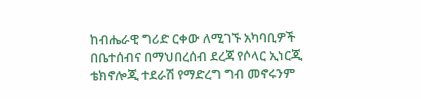ከብሔራዊ ግሪድ ርቀው ለሚገኙ አካባቢዎች በቤተሰብና በማህበረሰብ ደረጃ የሶላር ኢነርጂ ቴክኖሎጂ ተደራሽ የማድረግ ግብ መኖሩንም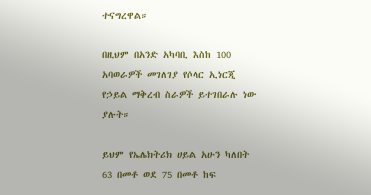ተናግረዋል።

በዚህም በአንድ አካባቢ እስከ 100 አባወራዎች መገለገያ የሶላር ኢነርጂ የኃይል ማቅረብ ስራዎች ይተገበራሉ ነው ያሉት።

ይህም የኤሌክትሪክ ሀይል አሁን ካለበት 63 በመቶ ወደ 75 በመቶ ከፍ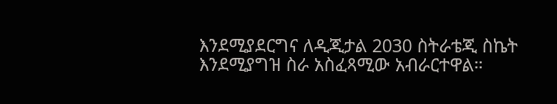እንደሚያደርግና ለዲጂታል 2030 ስትራቴጂ ስኬት እንደሚያግዝ ስራ አስፈጻሚው አብራርተዋል።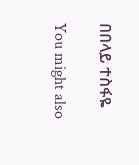በበላይ ተስፋዬ

You might also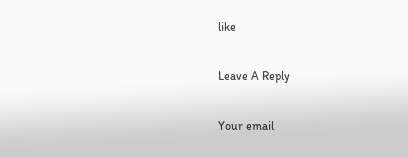like

Leave A Reply

Your email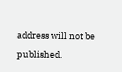address will not be published.